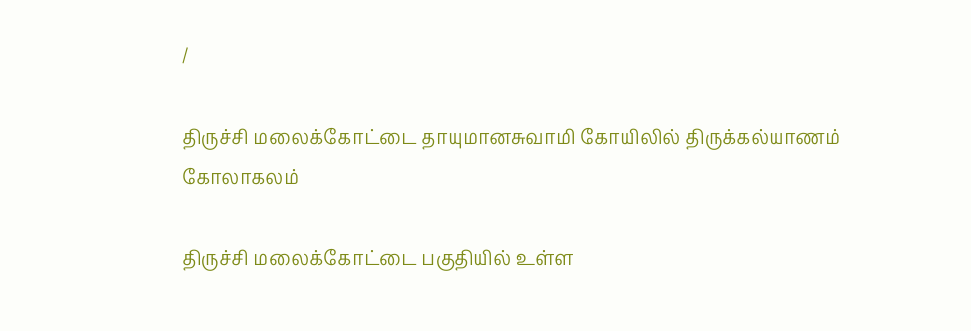/

திருச்சி மலைக்கோட்டை தாயுமானசுவாமி கோயிலில் திருக்கல்யாணம் கோலாகலம்

திருச்சி மலைக்கோட்டை பகுதியில் உள்ள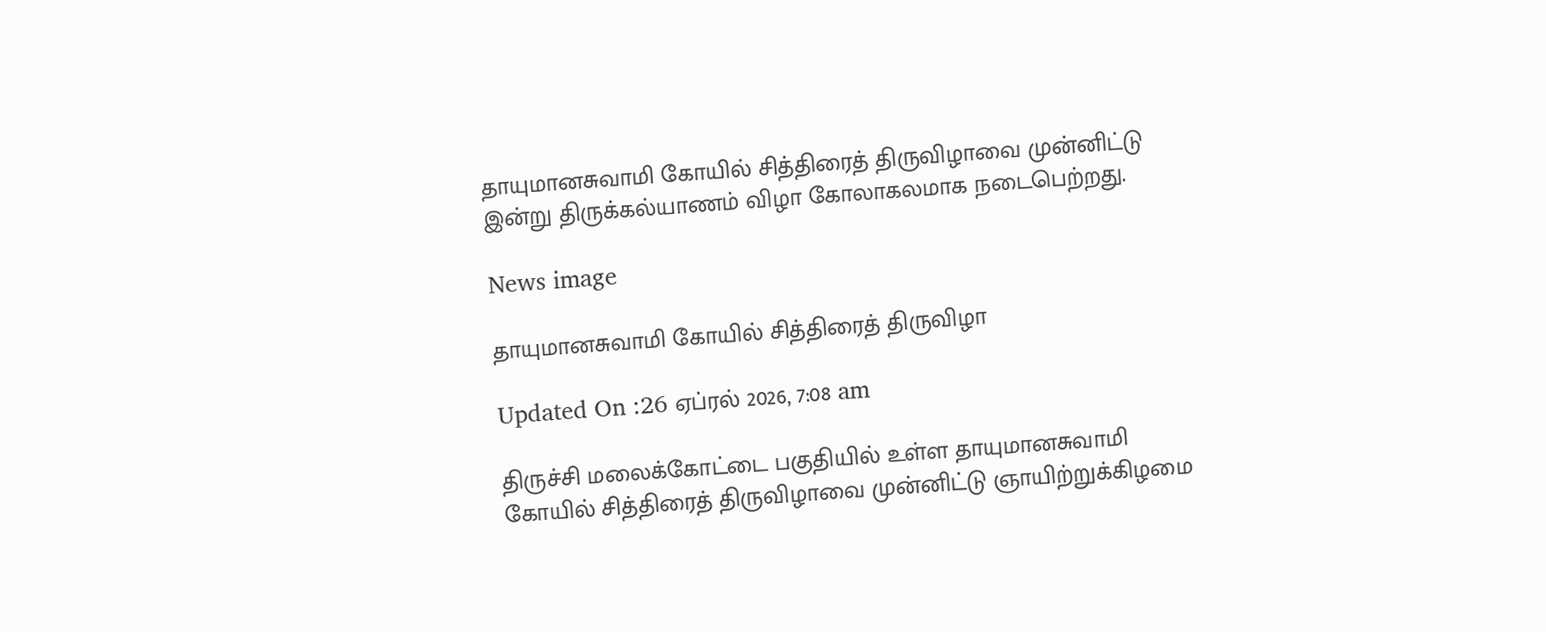தாயுமானசுவாமி கோயில் சித்திரைத் திருவிழாவை முன்னிட்டு இன்று திருக்கல்யாணம் விழா கோலாகலமாக நடைபெற்றது.

News image

தாயுமானசுவாமி கோயில் சித்திரைத் திருவிழா

Updated On :26 ஏப்ரல் 2026, 7:08 am

திருச்சி மலைக்கோட்டை பகுதியில் உள்ள தாயுமானசுவாமி கோயில் சித்திரைத் திருவிழாவை முன்னிட்டு ஞாயிற்றுக்கிழமை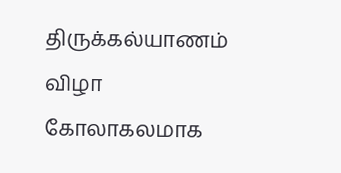திருக்கல்யாணம் விழா கோலாகலமாக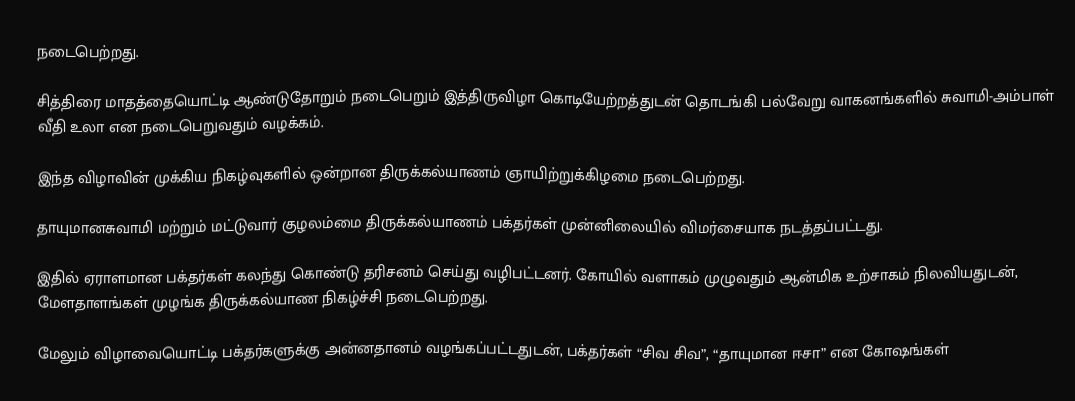நடைபெற்றது.

சித்திரை மாதத்தையொட்டி ஆண்டுதோறும் நடைபெறும் இத்திருவிழா கொடியேற்றத்துடன் தொடங்கி பல்வேறு வாகனங்களில் சுவாமி-அம்பாள் வீதி உலா என நடைபெறுவதும் வழக்கம்.

இந்த விழாவின் முக்கிய நிகழ்வுகளில் ஒன்றான திருக்கல்யாணம் ஞாயிற்றுக்கிழமை நடைபெற்றது.

தாயுமானசுவாமி மற்றும் மட்டுவார் குழலம்மை திருக்கல்யாணம் பக்தர்கள் முன்னிலையில் விமர்சையாக நடத்தப்பட்டது.

இதில் ஏராளமான பக்தர்கள் கலந்து கொண்டு தரிசனம் செய்து வழிபட்டனர். கோயில் வளாகம் முழுவதும் ஆன்மிக உற்சாகம் நிலவியதுடன், மேளதாளங்கள் முழங்க திருக்கல்யாண நிகழ்ச்சி நடைபெற்றது.

மேலும் விழாவையொட்டி பக்தர்களுக்கு அன்னதானம் வழங்கப்பட்டதுடன், பக்தர்கள் “சிவ சிவ”, “தாயுமான ஈசா” என கோஷங்கள்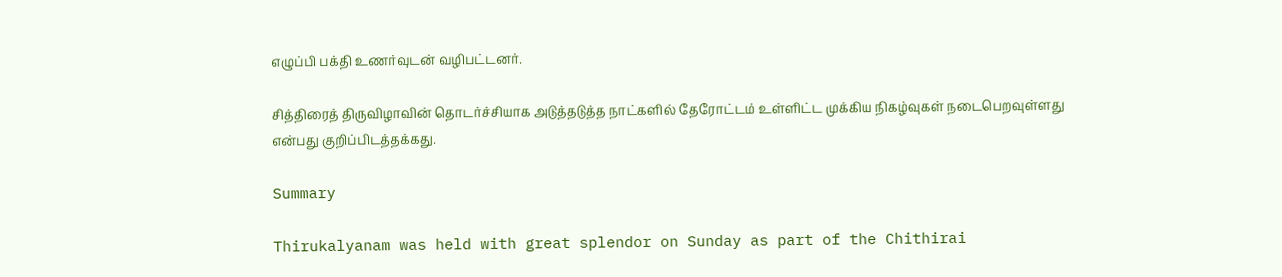எழுப்பி பக்தி உணர்வுடன் வழிபட்டனர்.

சித்திரைத் திருவிழாவின் தொடர்ச்சியாக அடுத்தடுத்த நாட்களில் தேரோட்டம் உள்ளிட்ட முக்கிய நிகழ்வுகள் நடைபெறவுள்ளது என்பது குறிப்பிடத்தக்கது.

Summary

Thirukalyanam was held with great splendor on Sunday as part of the Chithirai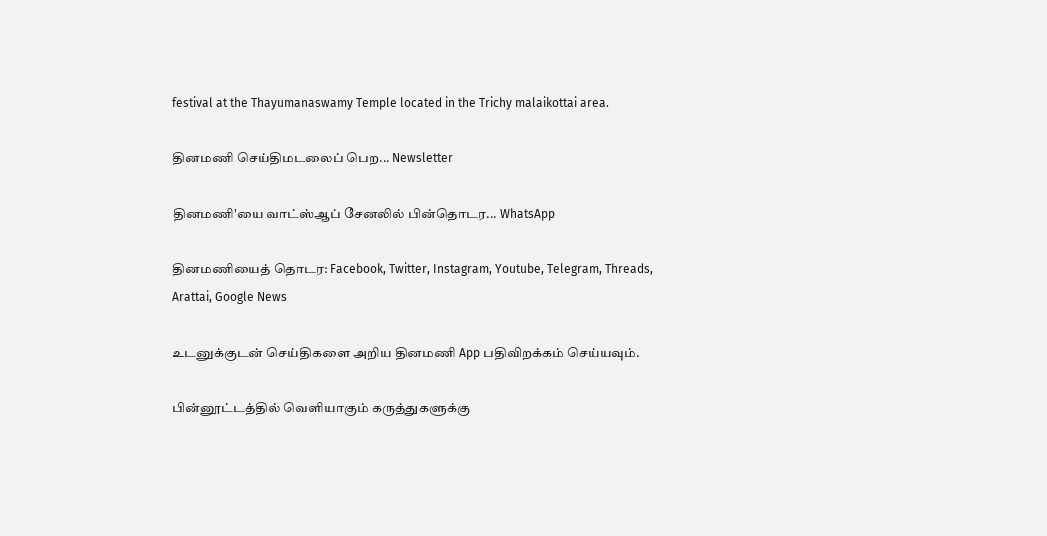festival at the Thayumanaswamy Temple located in the Trichy malaikottai area.

தினமணி செய்திமடலைப் பெற... Newsletter

தினமணி'யை வாட்ஸ்ஆப் சேனலில் பின்தொடர... WhatsApp

தினமணியைத் தொடர: Facebook, Twitter, Instagram, Youtube, Telegram, Threads, Arattai, Google News

உடனுக்குடன் செய்திகளை அறிய தினமணி App பதிவிறக்கம் செய்யவும்.

பின்னூட்டத்தில் வெளியாகும் கருத்துகளுக்கு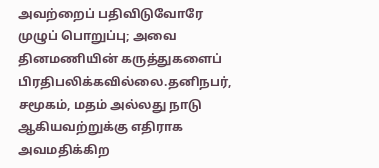அவற்றைப் பதிவிடுவோரே முழுப் பொறுப்பு; அவை தினமணியின் கருத்துகளைப் பிரதிபலிக்கவில்லை.தனிநபர், சமூகம், மதம் அல்லது நாடு ஆகியவற்றுக்கு எதிராக அவமதிக்கிற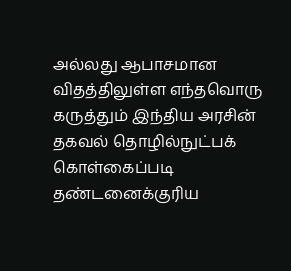அல்லது ஆபாசமான விதத்திலுள்ள எந்தவொரு கருத்தும் இந்திய அரசின் தகவல் தொழில்நுட்பக் கொள்கைப்படி தண்டனைக்குரிய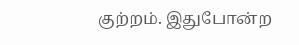குற்றம். இதுபோன்ற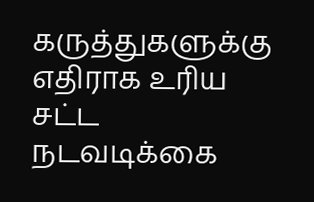கருத்துகளுக்கு எதிராக உரிய சட்ட நடவடிக்கை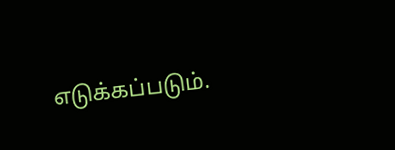எடுக்கப்படும்.